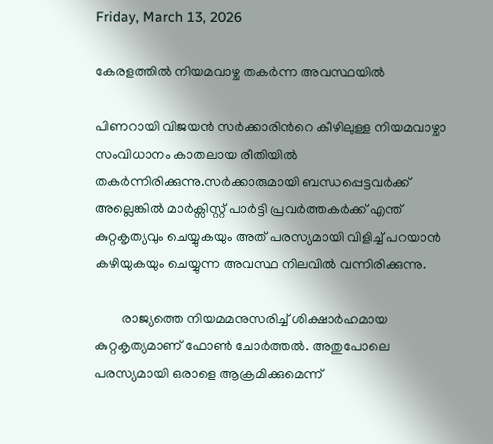Friday, March 13, 2026

കേരളത്തിൽ നിയമവാഴ്ച തകർന്ന അവസ്ഥയിൽ

പിണറായി വിജയൻ സർക്കാരിൻറെ കീഴിലുള്ള നിയമവാഴ്ചാ സംവിധാനം കാതലായ രീതിയിൽ തകർന്നിരിക്കുന്നു.സർക്കാരുമായി ബന്ധപ്പെട്ടവർക്ക് അല്ലെങ്കിൽ മാർക്സിസ്റ്റ് പാർട്ടി പ്രവർത്തകർക്ക് എന്ത് കുറ്റകൃത്യവും ചെയ്യുകയും അത് പരസ്യമായി വിളിച്ച് പറയാൻ കഴിയുകയും ചെയ്യുന്ന അവസ്ഥ നിലവിൽ വന്നിരിക്കുന്നു.

        രാജ്യത്തെ നിയമമനുസരിച്ച് ശിക്ഷാർഹമായ കുറ്റകൃത്യമാണ് ഫോൺ ചോർത്തൽ. അതുപോലെ പരസ്യമായി ഒരാളെ ആക്രമിക്കുമെന്ന്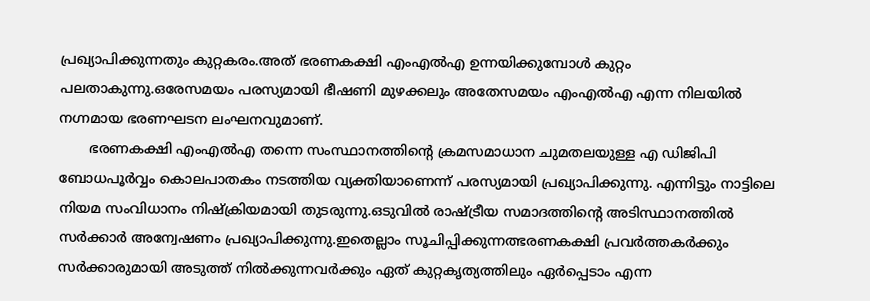പ്രഖ്യാപിക്കുന്നതും കുറ്റകരം.അത് ഭരണകക്ഷി എംഎൽഎ ഉന്നയിക്കുമ്പോൾ കുറ്റം പലതാകുന്നു.ഒരേസമയം പരസ്യമായി ഭീഷണി മുഴക്കലും അതേസമയം എംഎൽഎ എന്ന നിലയിൽ നഗ്നമായ ഭരണഘടന ലംഘനവുമാണ്.
       ഭരണകക്ഷി എംഎൽഎ തന്നെ സംസ്ഥാനത്തിന്റെ ക്രമസമാധാന ചുമതലയുള്ള എ ഡിജിപി ബോധപൂർവ്വം കൊലപാതകം നടത്തിയ വ്യക്തിയാണെന്ന് പരസ്യമായി പ്രഖ്യാപിക്കുന്നു. എന്നിട്ടും നാട്ടിലെ നിയമ സംവിധാനം നിഷ്ക്രിയമായി തുടരുന്നു.ഒടുവിൽ രാഷ്ട്രീയ സമാദത്തിന്റെ അടിസ്ഥാനത്തിൽ സർക്കാർ അന്വേഷണം പ്രഖ്യാപിക്കുന്നു.ഇതെല്ലാം സൂചിപ്പിക്കുന്നത്ഭരണകക്ഷി പ്രവർത്തകർക്കും സർക്കാരുമായി അടുത്ത് നിൽക്കുന്നവർക്കും ഏത് കുറ്റകൃത്യത്തിലും ഏർപ്പെടാം എന്ന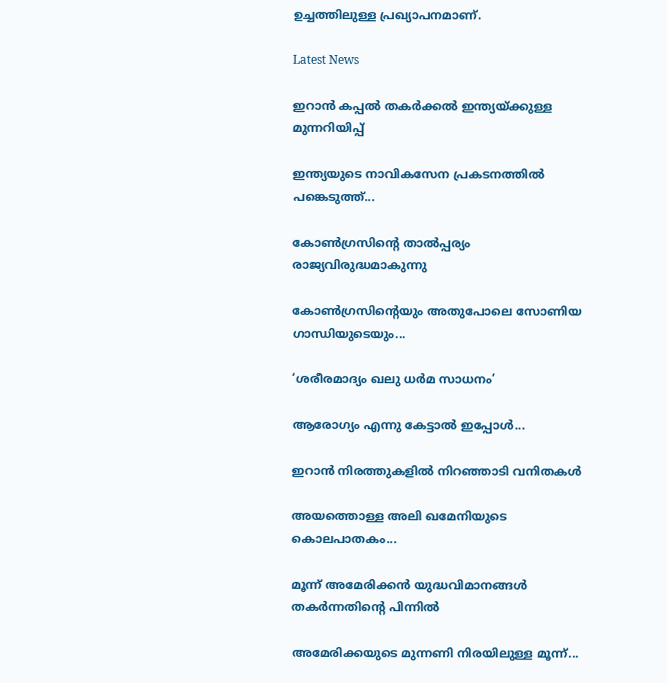ഉച്ചത്തിലുള്ള പ്രഖ്യാപനമാണ്.

Latest News

ഇറാൻ കപ്പൽ തകർക്കൽ ഇന്ത്യയ്ക്കുള്ള മുന്നറിയിപ്പ്

ഇന്ത്യയുടെ നാവികസേന പ്രകടനത്തിൽ പങ്കെടുത്ത്...

കോൺഗ്രസിൻ്റെ താൽപ്പര്യം രാജ്യവിരുദ്ധമാകുന്നു

കോൺഗ്രസിന്റെയും അതുപോലെ സോണിയ ഗാന്ധിയുടെയും...

‘ശരീരമാദ്യം ഖലു ധര്‍മ സാധനം’

ആരോഗ്യം എന്നു കേട്ടാല്‍ ഇപ്പോള്‍...

ഇറാൻ നിരത്തുകളിൽ നിറഞ്ഞാടി വനിതകൾ

അയത്തൊള്ള അലി ഖമേനിയുടെ കൊലപാതകം...

മൂന്ന് അമേരിക്കൻ യുദ്ധവിമാനങ്ങൾ തകർന്നതിൻ്റെ പിന്നിൽ

അമേരിക്കയുടെ മുന്നണി നിരയിലുള്ള മൂന്ന്...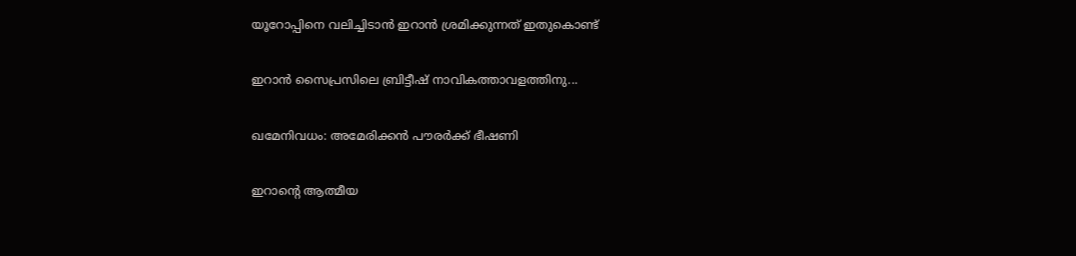യൂറോപ്പിനെ വലിച്ചിടാൻ ഇറാൻ ശ്രമിക്കുന്നത് ഇതുകൊണ്ട്

ഇറാൻ സൈപ്രസിലെ ബ്രിട്ടീഷ് നാവികത്താവളത്തിനു...

ഖമേനിവധം: അമേരിക്കൻ പൗരർക്ക് ഭീഷണി

ഇറാന്റെ ആത്മീയ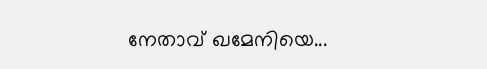നേതാവ് ഖമേനിയെ...